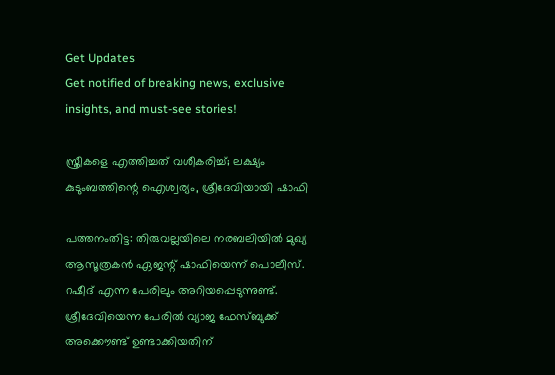Get Updates
Get notified of breaking news, exclusive insights, and must-see stories!

സ്ത്രീകളെ എത്തിച്ചത് വശീകരിച്ച്; ലക്ഷ്യം കുടുംബത്തിന്റെ ഐശ്വര്യം, ശ്രീദേവിയായി ഷാഫി

പത്തനംതിട്ട: തിരുവല്ലയിലെ നരബലിയില്‍ മുഖ്യ ആസൂത്രകന്‍ ഏജന്റ് ഷാഫിയെന്ന് പൊലീസ്. റഷീദ് എന്ന പേരിലും അറിയപ്പെടുന്നുണ്ട്. ശ്രീദേവിയെന്ന പേരില്‍ വ്യാജ ഫേസ്ബുക്ക് അക്കൌണ്ട് ഉണ്ടാക്കിയതിന്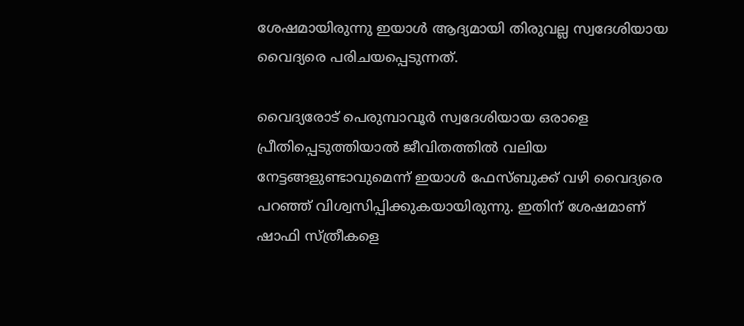ശേഷമായിരുന്നു ഇയാള്‍ ആദ്യമായി തിരുവല്ല സ്വദേശിയായ വൈദ്യരെ പരിചയപ്പെടുന്നത്.

വൈദ്യരോട് പെരുമ്പാവൂർ സ്വദേശിയായ ഒരാളെ പ്രീതിപ്പെടുത്തിയാല്‍ ജീവിതത്തില്‍ വലിയ നേട്ടങ്ങളുണ്ടാവുമെന്ന് ഇയാള്‍ ഫേസ്ബുക്ക് വഴി വൈദ്യരെ പറഞ്ഞ് വിശ്വസിപ്പിക്കുകയായിരുന്നു. ഇതിന് ശേഷമാണ് ഷാഫി സ്ത്രീകളെ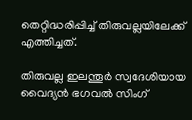തെറ്റിദ്ധരിപ്പിച്ച് തിരുവല്ലയിലേക്ക് എത്തിച്ചത്.

തിരുവല്ല ഇലന്തൂർ സ്വദേശിയായ വൈദ്യൻ ഭഗവൽ സിംഗ്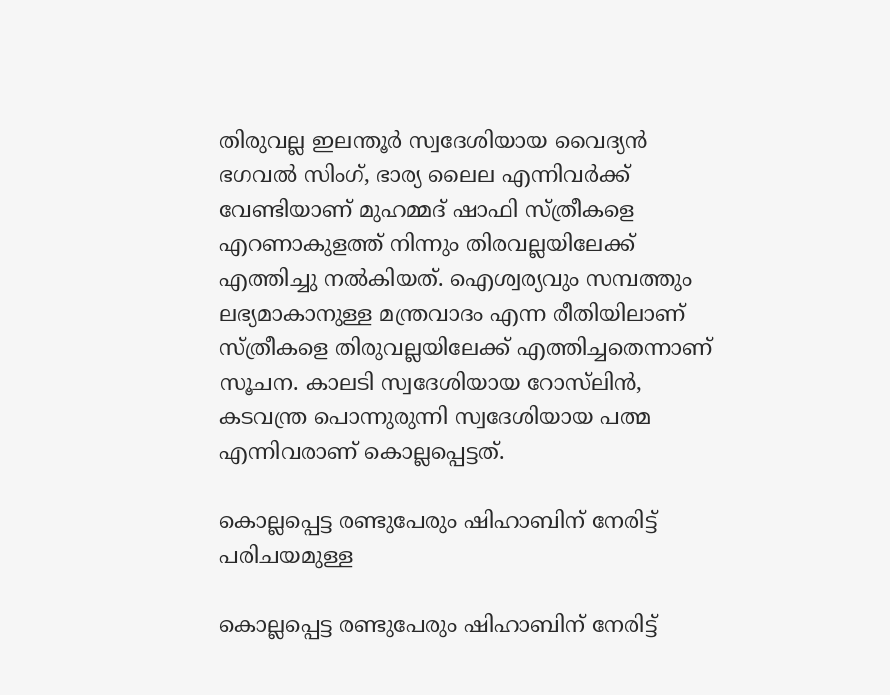തിരുവല്ല ഇലന്തൂർ സ്വദേശിയായ വൈദ്യൻ ഭഗവൽ സിംഗ്, ഭാര്യ ലൈല എന്നിവർക്ക് വേണ്ടിയാണ് മുഹമ്മദ് ഷാഫി സ്ത്രീകളെ എറണാകുളത്ത് നിന്നും തിരവല്ലയിലേക്ക് എത്തിച്ചു നല്‍കിയത്. ഐശ്വര്യവും സമ്പത്തും ലഭ്യമാകാനുള്ള മന്ത്രവാദം എന്ന രീതിയിലാണ് സ്ത്രീകളെ തിരുവല്ലയിലേക്ക് എത്തിച്ചതെന്നാണ് സൂചന. കാലടി സ്വദേശിയായ റോസ്‌ലിൻ, കടവന്ത്ര പൊന്നുരുന്നി സ്വദേശിയായ പത്മ എന്നിവരാണ് കൊല്ലപ്പെട്ടത്.

കൊല്ലപ്പെട്ട രണ്ടുപേരും ഷിഹാബിന് നേരിട്ട് പരിചയമുള്ള

കൊല്ലപ്പെട്ട രണ്ടുപേരും ഷിഹാബിന് നേരിട്ട്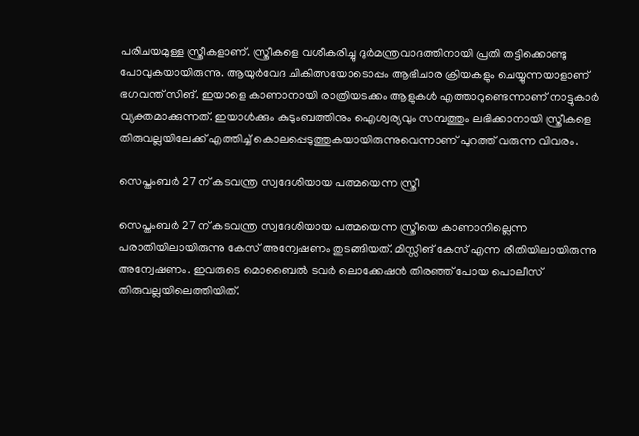പരിചയമുള്ള സ്ത്രീകളാണ്. സ്ത്രീകളെ വശീകരിച്ചു ദുർമന്ത്രവാദത്തിനായി പ്രതി തട്ടിക്കൊണ്ടു പോവുകയായിരുന്നു. ആയുർവേദ ചികിത്സയോടൊപ്പം ആഭിചാര ക്രിയകളും ചെയ്യുന്നയാളാണ് ഭഗവന്ത് സിങ്. ഇയാളെ കാണാനായി രാത്രിയടക്കം ആളുകള്‍ എത്താറുണ്ടെന്നാണ് നാട്ടുകാർ വ്യക്തമാക്കുന്നത്. ഇയാൾക്കും കുടുംബത്തിനും ഐശ്വര്യവും സമ്പത്തും ലഭിക്കാനായി സ്ത്രീകളെ തിരുവല്ലയിലേക്ക് എത്തിച്ച് കൊലപ്പെടുത്തുകയായിരുന്നുവെന്നാണ് പുറത്ത് വരുന്ന വിവരം.

സെപ്തംബർ 27 ന് കടവന്ത്ര സ്വദേശിയായ പത്മയെന്ന സ്ത്രീ

സെപ്തംബർ 27 ന് കടവന്ത്ര സ്വദേശിയായ പത്മയെന്ന സ്ത്രീയെ കാണാനില്ലെന്ന പരാതിയിലായിരുന്നു കേസ് അന്വേഷണം തുടങ്ങിയത്. മിസ്സിങ് കേസ് എന്ന രീതിയിലായിരുന്നു അന്വേഷണം. ഇവരുടെ മൊബൈൽ ടവർ ലൊക്കേഷൻ തിരഞ്ഞ് പോയ പൊലീസ് തിരുവല്ലയിലെത്തിയിത്.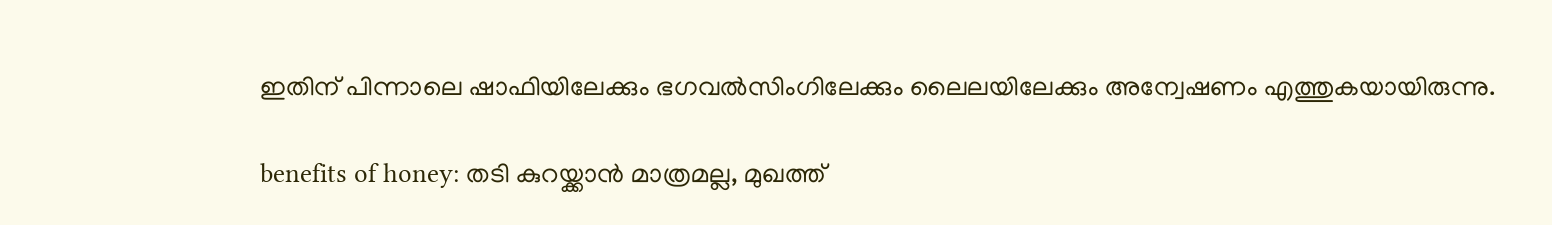ഇതിന് പിന്നാലെ ഷാഫിയിലേക്കും ഭഗവൽസിംഗിലേക്കും ലൈലയിലേക്കും അന്വേഷണം എത്തുകയായിരുന്നു.

benefits of honey: തടി കുറയ്ക്കാന്‍ മാത്രമല്ല, മുഖത്ത്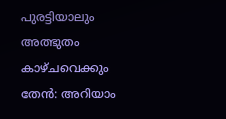പുരട്ടിയാലും അത്ഭുതം കാഴ്ചവെക്കും തേന്‍: അറിയാം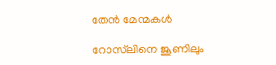തേന്‍ മേന്മകള്‍

റോസ്‌ലിനെ ജൂണിലും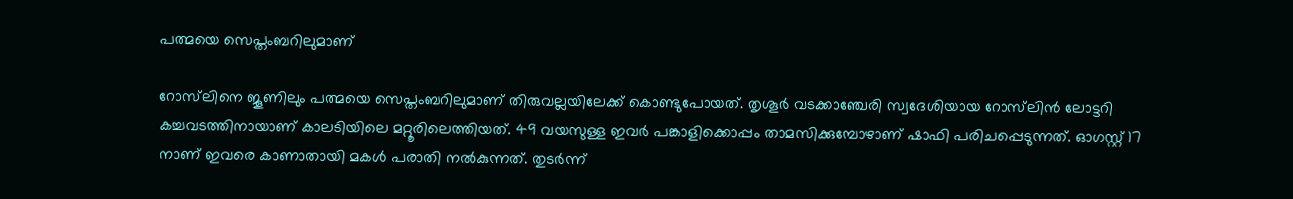പത്മയെ സെപ്തംബറിലുമാണ്

റോസ്‌ലിനെ ജൂണിലും പത്മയെ സെപ്തംബറിലുമാണ് തിരുവല്ലയിലേക്ക് കൊണ്ടുപോയത്. തൃശൂർ വടക്കാഞ്ചേരി സ്വദേശിയായ റോസ്‌ലിൻ ലോട്ടറി കച്ചവടത്തിനായാണ് കാലടിയിലെ മറ്റൂരിലെത്തിയത്. 49 വയസുള്ള ഇവർ പങ്കാളിക്കൊപ്പം താമസിക്കുമ്പോഴാണ് ഷാഫി പരിചപ്പെടുന്നത്. ഓഗസ്റ്റ് 17 നാണ് ഇവരെ കാണാതായി മകള്‍ പരാതി നല്‍കുന്നത്. തുടർന്ന്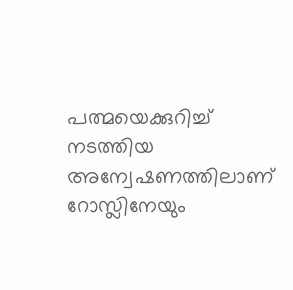പത്മയെക്കുറിച്ച് നടത്തിയ അന്വേഷണത്തിലാണ് റോസ്ലിനേയും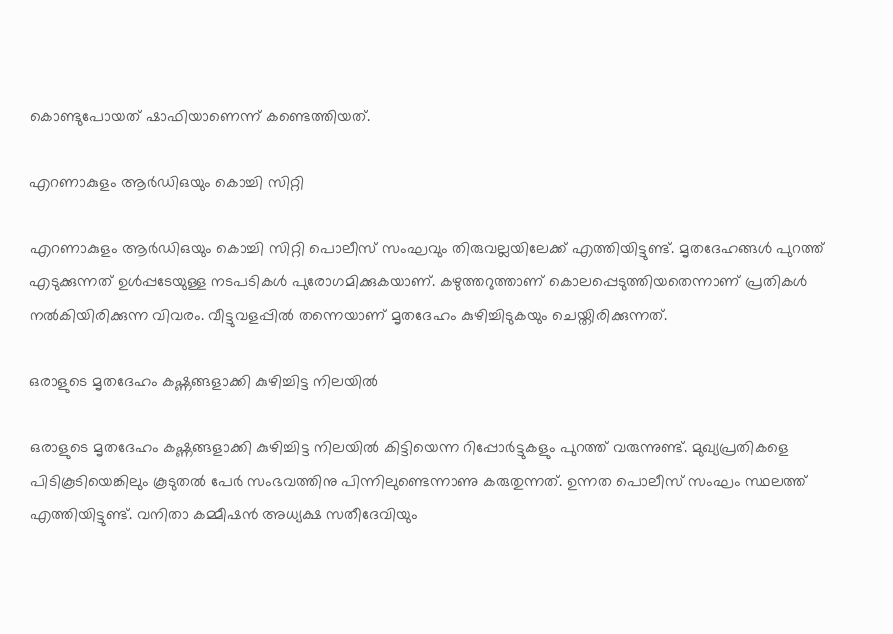കൊണ്ടുപോയത് ഷാഫിയാണെന്ന് കണ്ടെത്തിയത്.

എറണാകുളം ആർഡിഒയും കൊച്ചി സിറ്റി

എറണാകുളം ആർഡിഒയും കൊച്ചി സിറ്റി പൊലീസ് സംഘവും തിരുവല്ലയിലേക്ക് എത്തിയിട്ടുണ്ട്. മൃതദേഹങ്ങള്‍ പുറത്ത് എടുക്കുന്നത് ഉള്‍പ്പടേയുള്ള നടപടികള്‍ പുരോഗമിക്കുകയാണ്. കഴുത്തറുത്താണ് കൊലപ്പെടുത്തിയതെന്നാണ് പ്രതികള്‍ നല്‍കിയിരിക്കുന്ന വിവരം. വീട്ടുവളപ്പില്‍ തന്നെയാണ് മൃതദേഹം കുഴിച്ചിടുകയും ചെയ്തിരിക്കുന്നത്.

ഒരാളുടെ മൃതദേഹം കഷ്ണങ്ങളാക്കി കുഴിച്ചിട്ട നിലയില്‍

ഒരാളുടെ മൃതദേഹം കഷ്ണങ്ങളാക്കി കുഴിച്ചിട്ട നിലയില്‍ കിട്ടിയെന്ന റിപ്പോർട്ടുകളും പുറത്ത് വരുന്നുണ്ട്. മുഖ്യപ്രതികളെ പിടികൂടിയെങ്കിലും കൂടുതൽ പേർ സംഭവത്തിനു പിന്നിലുണ്ടെന്നാണു കരുതുന്നത്. ഉന്നത പൊലീസ് സംഘം സ്ഥലത്ത് എത്തിയിട്ടുണ്ട്. വനിതാ കമ്മീഷന്‍ അധ്യക്ഷ സതീദേവിയും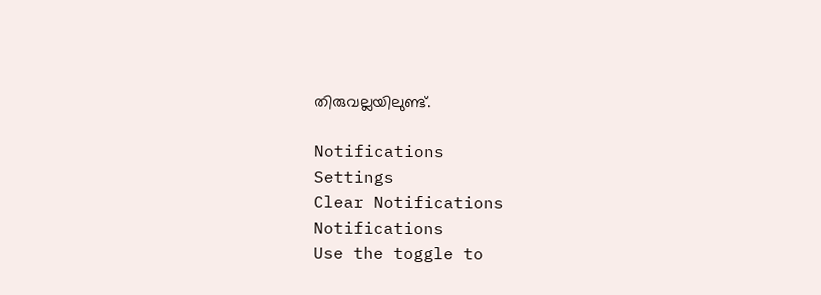തിരുവല്ലയിലുണ്ട്.

Notifications
Settings
Clear Notifications
Notifications
Use the toggle to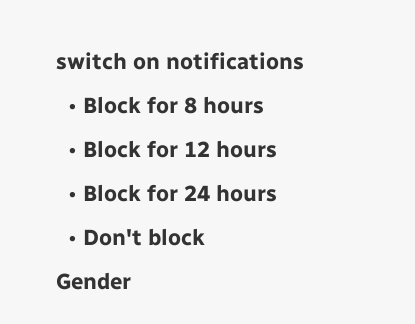switch on notifications
  • Block for 8 hours
  • Block for 12 hours
  • Block for 24 hours
  • Don't block
Gender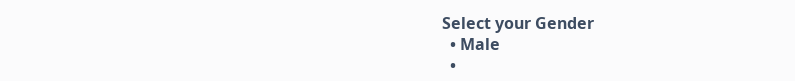Select your Gender
  • Male
  •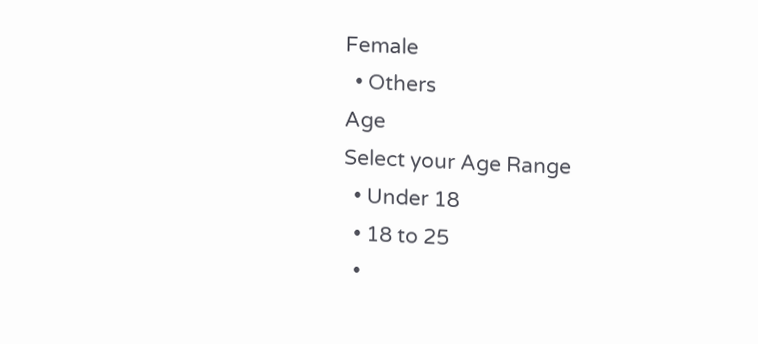Female
  • Others
Age
Select your Age Range
  • Under 18
  • 18 to 25
  •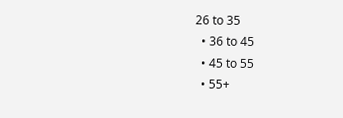26 to 35
  • 36 to 45
  • 45 to 55
  • 55+